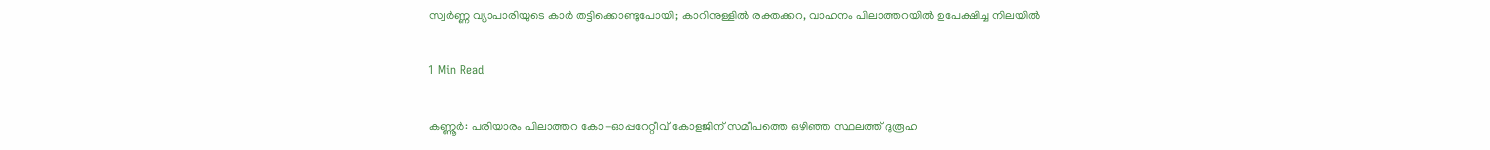സ്വർണ്ണ വ്യാപാരിയുടെ കാർ തട്ടിക്കൊണ്ടുപോയി; കാറിനുള്ളിൽ രക്തക്കറ, വാഹനം പിലാത്തറയിൽ ഉപേക്ഷിച്ച നിലയിൽ

1 Min Read

കണ്ണൂർ: പരിയാരം പിലാത്തറ കോ-ഓപ്പറേറ്റീവ് കോളജിന് സമീപത്തെ ഒഴിഞ്ഞ സ്ഥലത്ത് ദുരൂഹ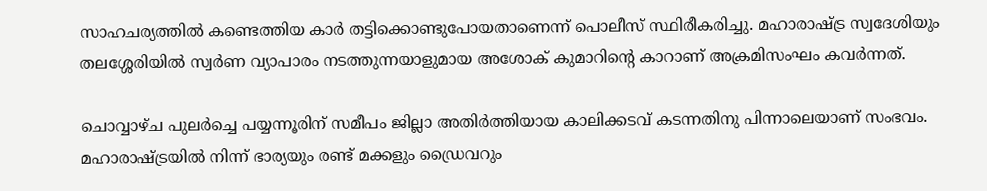സാഹചര്യത്തിൽ കണ്ടെത്തിയ കാർ തട്ടിക്കൊണ്ടുപോയതാണെന്ന് പൊലീസ് സ്ഥിരീകരിച്ചു. മഹാരാഷ്ട്ര സ്വദേശിയും തലശ്ശേരിയിൽ സ്വർണ വ്യാപാരം നടത്തുന്നയാളുമായ അശോക് കുമാറിന്റെ കാറാണ് അക്രമിസംഘം കവർന്നത്.

ചൊവ്വാഴ്ച പുലർച്ചെ പയ്യന്നൂരിന് സമീപം ജില്ലാ അതിർത്തിയായ കാലിക്കടവ് കടന്നതിനു പിന്നാലെയാണ് സംഭവം. മഹാരാഷ്ട്രയിൽ നിന്ന് ഭാര്യയും രണ്ട് മക്കളും ഡ്രൈവറും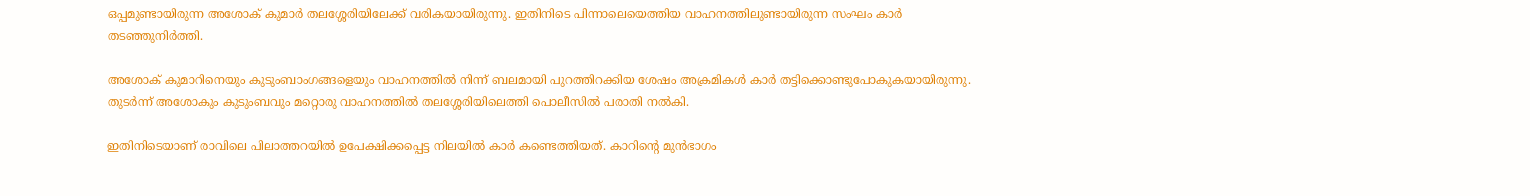ഒപ്പമുണ്ടായിരുന്ന അശോക് കുമാർ തലശ്ശേരിയിലേക്ക് വരികയായിരുന്നു. ഇതിനിടെ പിന്നാലെയെത്തിയ വാഹനത്തിലുണ്ടായിരുന്ന സംഘം കാർ തടഞ്ഞുനിർത്തി.

അശോക് കുമാറിനെയും കുടുംബാംഗങ്ങളെയും വാഹനത്തിൽ നിന്ന് ബലമായി പുറത്തിറക്കിയ ശേഷം അക്രമികൾ കാർ തട്ടിക്കൊണ്ടുപോകുകയായിരുന്നു. തുടർന്ന് അശോകും കുടുംബവും മറ്റൊരു വാഹനത്തിൽ തലശ്ശേരിയിലെത്തി പൊലീസിൽ പരാതി നൽകി.

ഇതിനിടെയാണ് രാവിലെ പിലാത്തറയിൽ ഉപേക്ഷിക്കപ്പെട്ട നിലയിൽ കാർ കണ്ടെത്തിയത്. കാറിന്റെ മുൻഭാഗം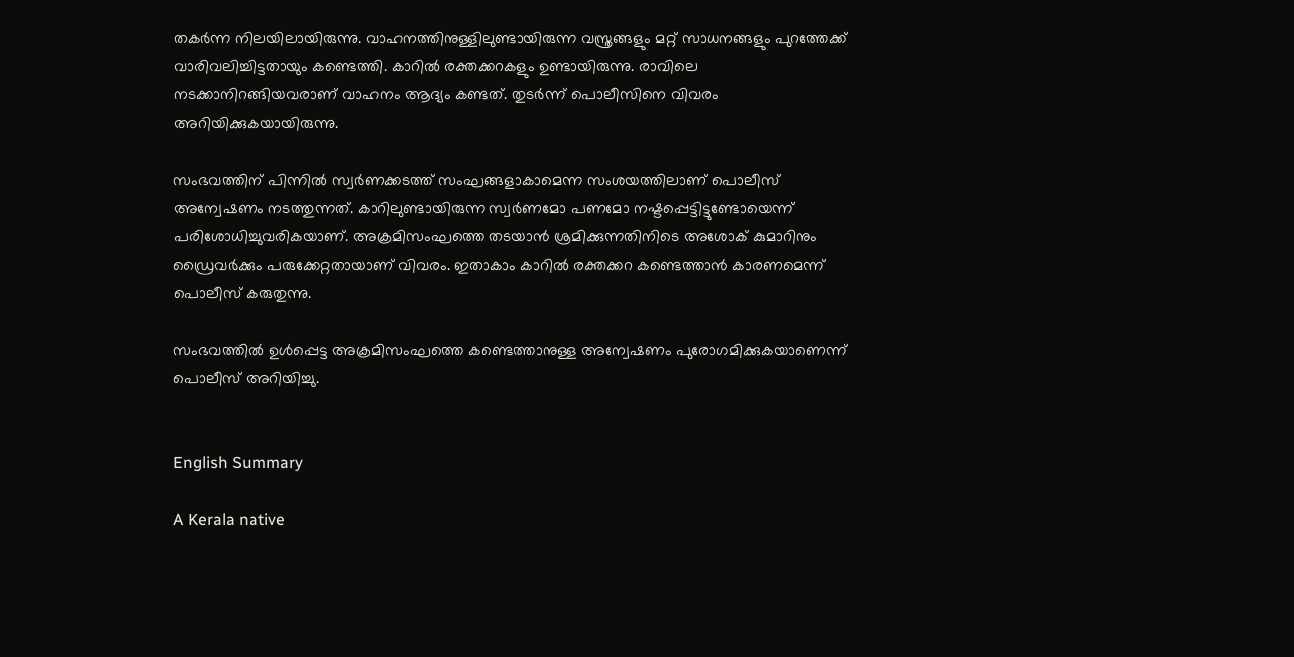തകർന്ന നിലയിലായിരുന്നു. വാഹനത്തിനുള്ളിലുണ്ടായിരുന്ന വസ്ത്രങ്ങളും മറ്റ് സാധനങ്ങളും പുറത്തേക്ക് വാരിവലിച്ചിട്ടതായും കണ്ടെത്തി. കാറിൽ രക്തക്കറകളും ഉണ്ടായിരുന്നു. രാവിലെ നടക്കാനിറങ്ങിയവരാണ് വാഹനം ആദ്യം കണ്ടത്. തുടർന്ന് പൊലീസിനെ വിവരം അറിയിക്കുകയായിരുന്നു.

സംഭവത്തിന് പിന്നിൽ സ്വർണക്കടത്ത് സംഘങ്ങളാകാമെന്ന സംശയത്തിലാണ് പൊലീസ് അന്വേഷണം നടത്തുന്നത്. കാറിലുണ്ടായിരുന്ന സ്വർണമോ പണമോ നഷ്ടപ്പെട്ടിട്ടുണ്ടോയെന്ന് പരിശോധിച്ചുവരികയാണ്. അക്രമിസംഘത്തെ തടയാൻ ശ്രമിക്കുന്നതിനിടെ അശോക് കുമാറിനും ഡ്രൈവർക്കും പരുക്കേറ്റതായാണ് വിവരം. ഇതാകാം കാറിൽ രക്തക്കറ കണ്ടെത്താൻ കാരണമെന്ന് പൊലീസ് കരുതുന്നു.

സംഭവത്തിൽ ഉൾപ്പെട്ട അക്രമിസംഘത്തെ കണ്ടെത്താനുള്ള അന്വേഷണം പുരോഗമിക്കുകയാണെന്ന് പൊലീസ് അറിയിച്ചു.


English Summary

A Kerala native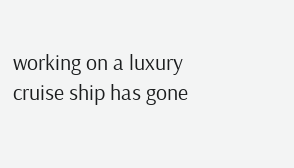working on a luxury cruise ship has gone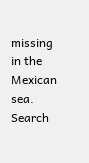missing in the Mexican sea. Search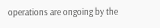operations are ongoing by the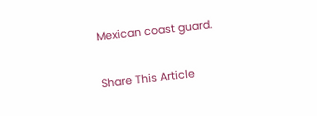Mexican coast guard.

Share This Article